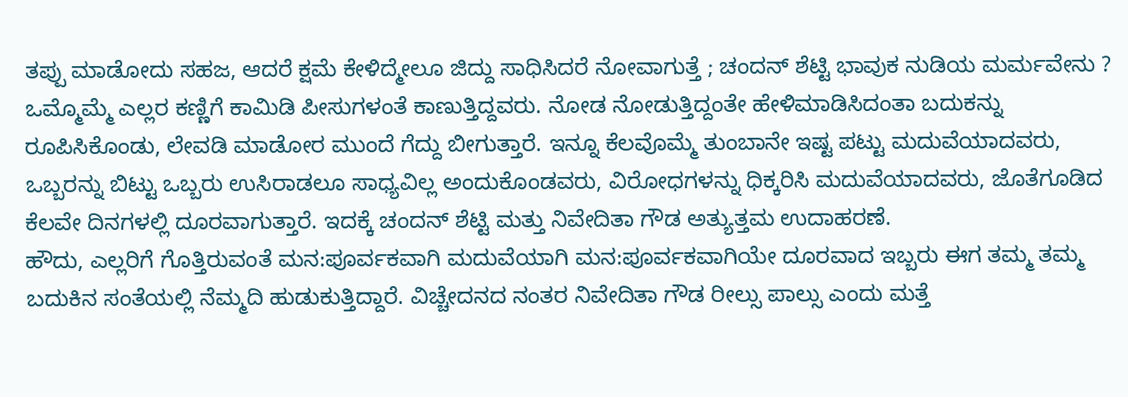ತಪ್ಪು ಮಾಡೋದು ಸಹಜ, ಆದರೆ ಕ್ಷಮೆ ಕೇಳಿದ್ಮೇಲೂ ಜಿದ್ದು ಸಾಧಿಸಿದರೆ ನೋವಾಗುತ್ತೆ ; ಚಂದನ್ ಶೆಟ್ಟಿ ಭಾವುಕ ನುಡಿಯ ಮರ್ಮವೇನು ?
ಒಮ್ಮೊಮ್ಮೆ ಎಲ್ಲರ ಕಣ್ಣಿಗೆ ಕಾಮಿಡಿ ಪೀಸುಗಳಂತೆ ಕಾಣುತ್ತಿದ್ದವರು. ನೋಡ ನೋಡುತ್ತಿದ್ದಂತೇ ಹೇಳಿಮಾಡಿಸಿದಂತಾ ಬದುಕನ್ನು ರೂಪಿಸಿಕೊಂಡು, ಲೇವಡಿ ಮಾಡೋರ ಮುಂದೆ ಗೆದ್ದು ಬೀಗುತ್ತಾರೆ. ಇನ್ನೂ ಕೆಲವೊಮ್ಮೆ ತುಂಬಾನೇ ಇಷ್ಟ ಪಟ್ಟು ಮದುವೆಯಾದವರು, ಒಬ್ಬರನ್ನು ಬಿಟ್ಟು ಒಬ್ಬರು ಉಸಿರಾಡಲೂ ಸಾಧ್ಯವಿಲ್ಲ ಅಂದುಕೊಂಡವರು, ವಿರೋಧಗಳನ್ನು ಧಿಕ್ಕರಿಸಿ ಮದುವೆಯಾದವರು, ಜೊತೆಗೂಡಿದ ಕೆಲವೇ ದಿನಗಳಲ್ಲಿ ದೂರವಾಗುತ್ತಾರೆ. ಇದಕ್ಕೆ ಚಂದನ್ ಶೆಟ್ಟಿ ಮತ್ತು ನಿವೇದಿತಾ ಗೌಡ ಅತ್ಯುತ್ತಮ ಉದಾಹರಣೆ.
ಹೌದು, ಎಲ್ಲರಿಗೆ ಗೊತ್ತಿರುವಂತೆ ಮನ:ಪೂರ್ವಕವಾಗಿ ಮದುವೆಯಾಗಿ ಮನ:ಪೂರ್ವಕವಾಗಿಯೇ ದೂರವಾದ ಇಬ್ಬರು ಈಗ ತಮ್ಮ ತಮ್ಮ ಬದುಕಿನ ಸಂತೆಯಲ್ಲಿ ನೆಮ್ಮದಿ ಹುಡುಕುತ್ತಿದ್ದಾರೆ. ವಿಚ್ಚೇದನದ ನಂತರ ನಿವೇದಿತಾ ಗೌಡ ರೀಲ್ಸು ಪಾಲ್ಸು ಎಂದು ಮತ್ತೆ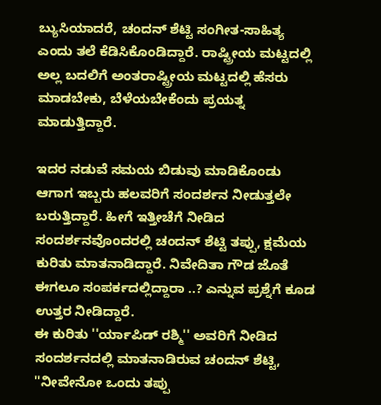ಬ್ಯುಸಿಯಾದರೆ, ಚಂದನ್ ಶೆಟ್ಟಿ ಸಂಗೀತ-ಸಾಹಿತ್ಯ ಎಂದು ತಲೆ ಕೆಡಿಸಿಕೊಂಡಿದ್ದಾರೆ. ರಾಷ್ಟ್ರೀಯ ಮಟ್ಟದಲ್ಲಿ ಅಲ್ಲ ಬದಲಿಗೆ ಅಂತರಾಷ್ಟ್ರೀಯ ಮಟ್ಟದಲ್ಲಿ ಹೆಸರು ಮಾಡಬೇಕು, ಬೆಳೆಯಬೇಕೆಂದು ಪ್ರಯತ್ನ ಮಾಡುತ್ತಿದ್ದಾರೆ.

ಇದರ ನಡುವೆ ಸಮಯ ಬಿಡುವು ಮಾಡಿಕೊಂಡು ಆಗಾಗ ಇಬ್ಬರು ಹಲವರಿಗೆ ಸಂದರ್ಶನ ನೀಡುತ್ತಲೇ ಬರುತ್ತಿದ್ದಾರೆ. ಹೀಗೆ ಇತ್ತೀಚೆಗೆ ನೀಡಿದ ಸಂದರ್ಶನವೊಂದರಲ್ಲಿ ಚಂದನ್ ಶೆಟ್ಟಿ ತಪ್ಪು, ಕ್ಷಮೆಯ ಕುರಿತು ಮಾತನಾಡಿದ್ದಾರೆ. ನಿವೇದಿತಾ ಗೌಡ ಜೊತೆ ಈಗಲೂ ಸಂಪರ್ಕದಲ್ಲಿದ್ದಾರಾ ..? ಎನ್ನುವ ಪ್ರಶ್ನೆಗೆ ಕೂಡ ಉತ್ತರ ನೀಡಿದ್ದಾರೆ.
ಈ ಕುರಿತು ''ರ್ಯಾಪಿಡ್ ರಶ್ಮಿ'' ಅವರಿಗೆ ನೀಡಿದ ಸಂದರ್ಶನದಲ್ಲಿ ಮಾತನಾಡಿರುವ ಚಂದನ್ ಶೆಟ್ಟಿ, ''ನೀವೇನೋ ಒಂದು ತಪ್ಪು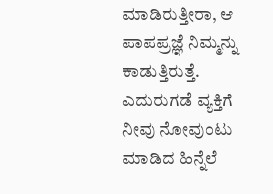ಮಾಡಿರುತ್ತೀರಾ, ಆ ಪಾಪಪ್ರಜ್ಞೆ ನಿಮ್ಮನ್ನು ಕಾಡುತ್ತಿರುತ್ತೆ. ಎದುರುಗಡೆ ವ್ಯಕ್ತಿಗೆ ನೀವು ನೋವುಂಟು ಮಾಡಿದ ಹಿನ್ನೆಲೆ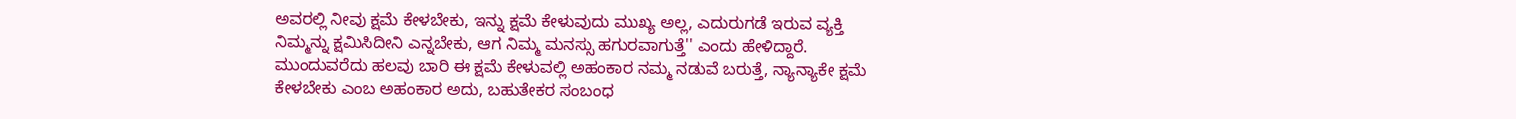ಅವರಲ್ಲಿ ನೀವು ಕ್ಷಮೆ ಕೇಳಬೇಕು, ಇನ್ನು ಕ್ಷಮೆ ಕೇಳುವುದು ಮುಖ್ಯ ಅಲ್ಲ, ಎದುರುಗಡೆ ಇರುವ ವ್ಯಕ್ತಿ ನಿಮ್ಮನ್ನು ಕ್ಷಮಿಸಿದೀನಿ ಎನ್ನಬೇಕು, ಆಗ ನಿಮ್ಮ ಮನಸ್ಸು ಹಗುರವಾಗುತ್ತೆ'' ಎಂದು ಹೇಳಿದ್ದಾರೆ.
ಮುಂದುವರೆದು ಹಲವು ಬಾರಿ ಈ ಕ್ಷಮೆ ಕೇಳುವಲ್ಲಿ ಅಹಂಕಾರ ನಮ್ಮ ನಡುವೆ ಬರುತ್ತೆ, ನ್ಯಾನ್ಯಾಕೇ ಕ್ಷಮೆ ಕೇಳಬೇಕು ಎಂಬ ಅಹಂಕಾರ ಅದು, ಬಹುತೇಕರ ಸಂಬಂಧ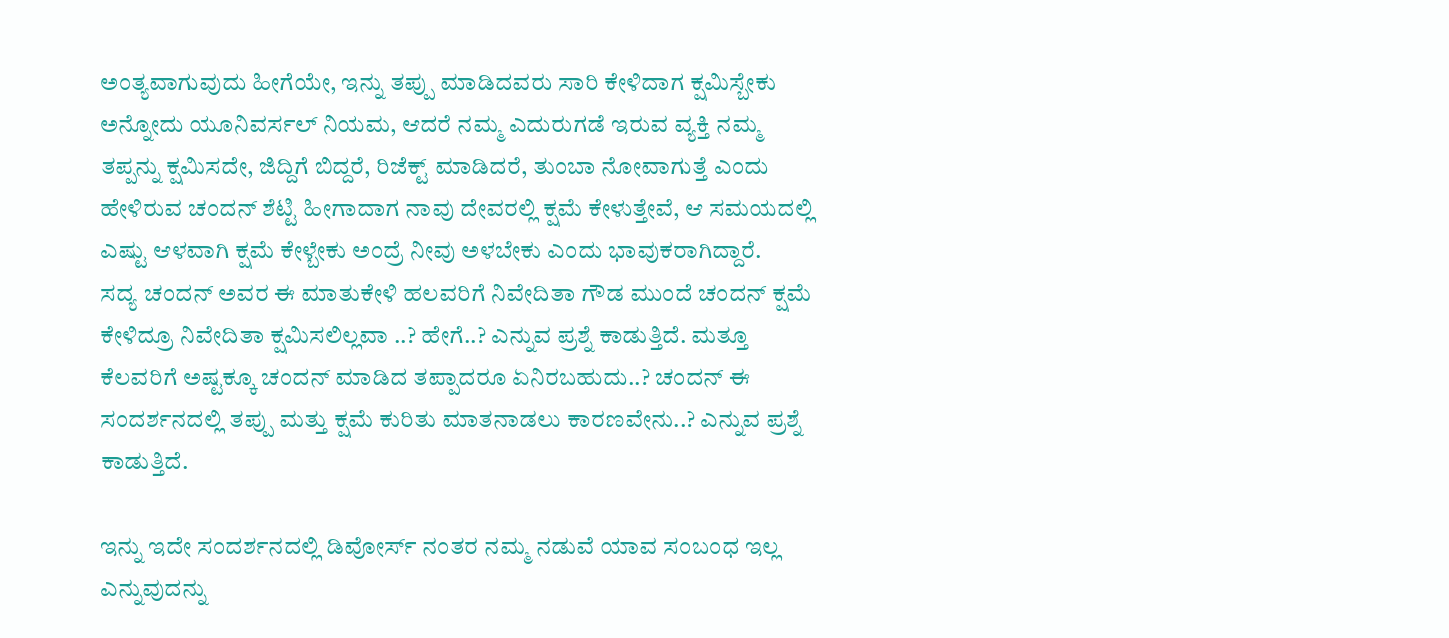ಅಂತ್ಯವಾಗುವುದು ಹೀಗೆಯೇ, ಇನ್ನು ತಪ್ಪು ಮಾಡಿದವರು ಸಾರಿ ಕೇಳಿದಾಗ ಕ್ಷಮಿಸ್ಬೇಕು ಅನ್ನೋದು ಯೂನಿವರ್ಸಲ್ ನಿಯಮ, ಆದರೆ ನಮ್ಮ ಎದುರುಗಡೆ ಇರುವ ವ್ಯಕ್ತಿ ನಮ್ಮ ತಪ್ಪನ್ನು ಕ್ಷಮಿಸದೇ, ಜಿದ್ದಿಗೆ ಬಿದ್ದರೆ, ರಿಜೆಕ್ಟ್ ಮಾಡಿದರೆ, ತುಂಬಾ ನೋವಾಗುತ್ತೆ ಎಂದು ಹೇಳಿರುವ ಚಂದನ್ ಶೆಟ್ಟಿ ಹೀಗಾದಾಗ ನಾವು ದೇವರಲ್ಲಿ ಕ್ಷಮೆ ಕೇಳುತ್ತೇವೆ, ಆ ಸಮಯದಲ್ಲಿ ಎಷ್ಟು ಆಳವಾಗಿ ಕ್ಷಮೆ ಕೇಳ್ಬೇಕು ಅಂದ್ರೆ ನೀವು ಅಳಬೇಕು ಎಂದು ಭಾವುಕರಾಗಿದ್ದಾರೆ.
ಸದ್ಯ ಚಂದನ್ ಅವರ ಈ ಮಾತುಕೇಳಿ ಹಲವರಿಗೆ ನಿವೇದಿತಾ ಗೌಡ ಮುಂದೆ ಚಂದನ್ ಕ್ಷಮೆ ಕೇಳಿದ್ರೂ ನಿವೇದಿತಾ ಕ್ಷಮಿಸಲಿಲ್ಲವಾ ..? ಹೇಗೆ..? ಎನ್ನುವ ಪ್ರಶ್ನೆ ಕಾಡುತ್ತಿದೆ. ಮತ್ತೂ ಕೆಲವರಿಗೆ ಅಷ್ಟಕ್ಕೂ ಚಂದನ್ ಮಾಡಿದ ತಪ್ಪಾದರೂ ಏನಿರಬಹುದು..? ಚಂದನ್ ಈ ಸಂದರ್ಶನದಲ್ಲಿ ತಪ್ಪು ಮತ್ತು ಕ್ಷಮೆ ಕುರಿತು ಮಾತನಾಡಲು ಕಾರಣವೇನು..? ಎನ್ನುವ ಪ್ರಶ್ನೆ ಕಾಡುತ್ತಿದೆ.

ಇನ್ನು ಇದೇ ಸಂದರ್ಶನದಲ್ಲಿ ಡಿವೋರ್ಸ್ ನಂತರ ನಮ್ಮ ನಡುವೆ ಯಾವ ಸಂಬಂಧ ಇಲ್ಲ ಎನ್ನುವುದನ್ನು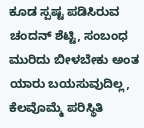ಕೂಡ ಸ್ಪಷ್ಟ ಪಡಿಸಿರುವ ಚಂದನ್ ಶೆಟ್ಟಿ, ಸಂಬಂಧ ಮುರಿದು ಬೀಳಬೇಕು ಅಂತ ಯಾರು ಬಯಸುವುದಿಲ್ಲ, ಕೆಲವೊಮ್ಮೆ ಪರಿಸ್ಥಿತಿ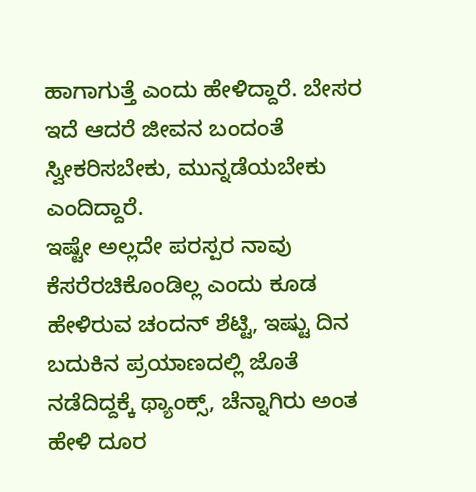ಹಾಗಾಗುತ್ತೆ ಎಂದು ಹೇಳಿದ್ದಾರೆ. ಬೇಸರ ಇದೆ ಆದರೆ ಜೀವನ ಬಂದಂತೆ ಸ್ವೀಕರಿಸಬೇಕು, ಮುನ್ನಡೆಯಬೇಕು ಎಂದಿದ್ದಾರೆ.
ಇಷ್ಟೇ ಅಲ್ಲದೇ ಪರಸ್ಪರ ನಾವು ಕೆಸರೆರಚಿಕೊಂಡಿಲ್ಲ ಎಂದು ಕೂಡ ಹೇಳಿರುವ ಚಂದನ್ ಶೆಟ್ಟಿ, ಇಷ್ಟು ದಿನ ಬದುಕಿನ ಪ್ರಯಾಣದಲ್ಲಿ ಜೊತೆ ನಡೆದಿದ್ದಕ್ಕೆ ಥ್ಯಾಂಕ್ಸ್, ಚೆನ್ನಾಗಿರು ಅಂತ ಹೇಳಿ ದೂರ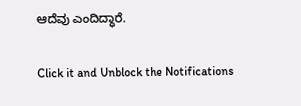ಆದೆವು ಎಂದಿದ್ಧಾರೆ.


Click it and Unblock the Notifications